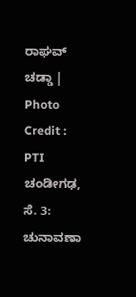ರಾಘವ್ ಚಡ್ಡಾ | Photo Credit : PTI
ಚಂಡೀಗಢ, ಸೆ. 3: ಚುನಾವಣಾ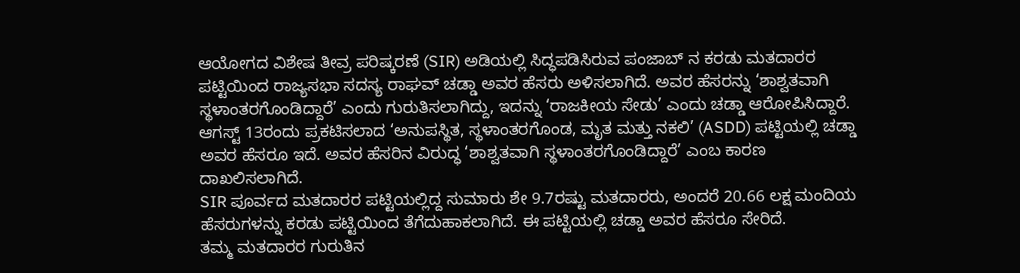ಆಯೋಗದ ವಿಶೇಷ ತೀವ್ರ ಪರಿಷ್ಕರಣೆ (SIR) ಅಡಿಯಲ್ಲಿ ಸಿದ್ಧಪಡಿಸಿರುವ ಪಂಜಾಬ್ ನ ಕರಡು ಮತದಾರರ ಪಟ್ಟಿಯಿಂದ ರಾಜ್ಯಸಭಾ ಸದಸ್ಯ ರಾಘವ್ ಚಡ್ಡಾ ಅವರ ಹೆಸರು ಅಳಿಸಲಾಗಿದೆ. ಅವರ ಹೆಸರನ್ನು ‘ಶಾಶ್ವತವಾಗಿ ಸ್ಥಳಾಂತರಗೊಂಡಿದ್ದಾರೆ’ ಎಂದು ಗುರುತಿಸಲಾಗಿದ್ದು, ಇದನ್ನು ‘ರಾಜಕೀಯ ಸೇಡು’ ಎಂದು ಚಡ್ಡಾ ಆರೋಪಿಸಿದ್ದಾರೆ.
ಆಗಸ್ಟ್ 13ರಂದು ಪ್ರಕಟಿಸಲಾದ ‘ಅನುಪಸ್ಥಿತ, ಸ್ಥಳಾಂತರಗೊಂಡ, ಮೃತ ಮತ್ತು ನಕಲಿ’ (ASDD) ಪಟ್ಟಿಯಲ್ಲಿ ಚಡ್ಡಾ ಅವರ ಹೆಸರೂ ಇದೆ. ಅವರ ಹೆಸರಿನ ವಿರುದ್ಧ ‘ಶಾಶ್ವತವಾಗಿ ಸ್ಥಳಾಂತರಗೊಂಡಿದ್ದಾರೆ’ ಎಂಬ ಕಾರಣ ದಾಖಲಿಸಲಾಗಿದೆ.
SIR ಪೂರ್ವದ ಮತದಾರರ ಪಟ್ಟಿಯಲ್ಲಿದ್ದ ಸುಮಾರು ಶೇ 9.7ರಷ್ಟು ಮತದಾರರು, ಅಂದರೆ 20.66 ಲಕ್ಷ ಮಂದಿಯ ಹೆಸರುಗಳನ್ನು ಕರಡು ಪಟ್ಟಿಯಿಂದ ತೆಗೆದುಹಾಕಲಾಗಿದೆ. ಈ ಪಟ್ಟಿಯಲ್ಲಿ ಚಡ್ಡಾ ಅವರ ಹೆಸರೂ ಸೇರಿದೆ.
ತಮ್ಮ ಮತದಾರರ ಗುರುತಿನ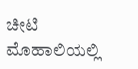ಚೀಟಿ ಮೊಹಾಲಿಯಲ್ಲಿ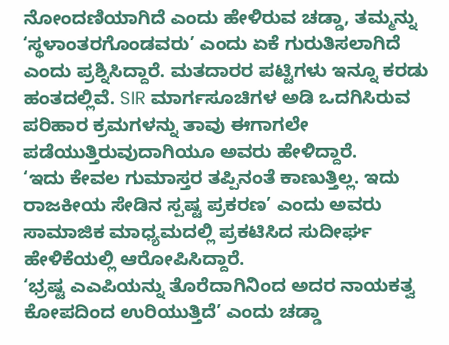ನೋಂದಣಿಯಾಗಿದೆ ಎಂದು ಹೇಳಿರುವ ಚಡ್ಡಾ, ತಮ್ಮನ್ನು ‘ಸ್ಥಳಾಂತರಗೊಂಡವರು’ ಎಂದು ಏಕೆ ಗುರುತಿಸಲಾಗಿದೆ ಎಂದು ಪ್ರಶ್ನಿಸಿದ್ದಾರೆ. ಮತದಾರರ ಪಟ್ಟಿಗಳು ಇನ್ನೂ ಕರಡು ಹಂತದಲ್ಲಿವೆ. SIR ಮಾರ್ಗಸೂಚಿಗಳ ಅಡಿ ಒದಗಿಸಿರುವ ಪರಿಹಾರ ಕ್ರಮಗಳನ್ನು ತಾವು ಈಗಾಗಲೇ ಪಡೆಯುತ್ತಿರುವುದಾಗಿಯೂ ಅವರು ಹೇಳಿದ್ದಾರೆ.
‘ಇದು ಕೇವಲ ಗುಮಾಸ್ತರ ತಪ್ಪಿನಂತೆ ಕಾಣುತ್ತಿಲ್ಲ. ಇದು ರಾಜಕೀಯ ಸೇಡಿನ ಸ್ಪಷ್ಟ ಪ್ರಕರಣ’ ಎಂದು ಅವರು ಸಾಮಾಜಿಕ ಮಾಧ್ಯಮದಲ್ಲಿ ಪ್ರಕಟಿಸಿದ ಸುದೀರ್ಘ ಹೇಳಿಕೆಯಲ್ಲಿ ಆರೋಪಿಸಿದ್ದಾರೆ.
‘ಭ್ರಷ್ಟ ಎಎಪಿಯನ್ನು ತೊರೆದಾಗಿನಿಂದ ಅದರ ನಾಯಕತ್ವ ಕೋಪದಿಂದ ಉರಿಯುತ್ತಿದೆ’ ಎಂದು ಚಡ್ಡಾ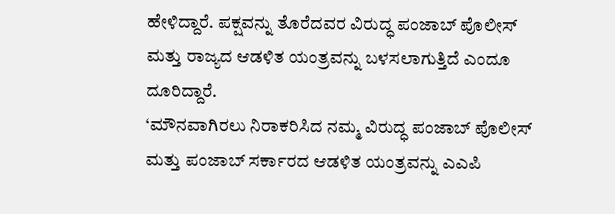ಹೇಳಿದ್ದಾರೆ. ಪಕ್ಷವನ್ನು ತೊರೆದವರ ವಿರುದ್ಧ ಪಂಜಾಬ್ ಪೊಲೀಸ್ ಮತ್ತು ರಾಜ್ಯದ ಆಡಳಿತ ಯಂತ್ರವನ್ನು ಬಳಸಲಾಗುತ್ತಿದೆ ಎಂದೂ ದೂರಿದ್ದಾರೆ.
‘ಮೌನವಾಗಿರಲು ನಿರಾಕರಿಸಿದ ನಮ್ಮ ವಿರುದ್ಧ ಪಂಜಾಬ್ ಪೊಲೀಸ್ ಮತ್ತು ಪಂಜಾಬ್ ಸರ್ಕಾರದ ಆಡಳಿತ ಯಂತ್ರವನ್ನು ಎಎಪಿ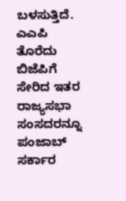ಬಳಸುತ್ತಿದೆ. ಎಎಪಿ ತೊರೆದು ಬಿಜೆಪಿಗೆ ಸೇರಿದ ಇತರ ರಾಜ್ಯಸಭಾ ಸಂಸದರನ್ನೂ ಪಂಜಾಬ್ ಸರ್ಕಾರ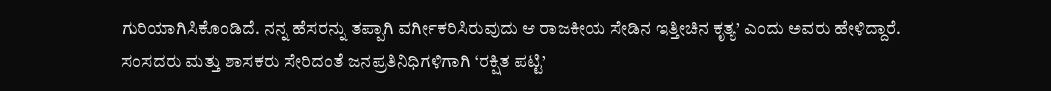ಗುರಿಯಾಗಿಸಿಕೊಂಡಿದೆ. ನನ್ನ ಹೆಸರನ್ನು ತಪ್ಪಾಗಿ ವರ್ಗೀಕರಿಸಿರುವುದು ಆ ರಾಜಕೀಯ ಸೇಡಿನ ಇತ್ತೀಚಿನ ಕೃತ್ಯ’ ಎಂದು ಅವರು ಹೇಳಿದ್ದಾರೆ.
ಸಂಸದರು ಮತ್ತು ಶಾಸಕರು ಸೇರಿದಂತೆ ಜನಪ್ರತಿನಿಧಿಗಳಿಗಾಗಿ ‘ರಕ್ಷಿತ ಪಟ್ಟಿ’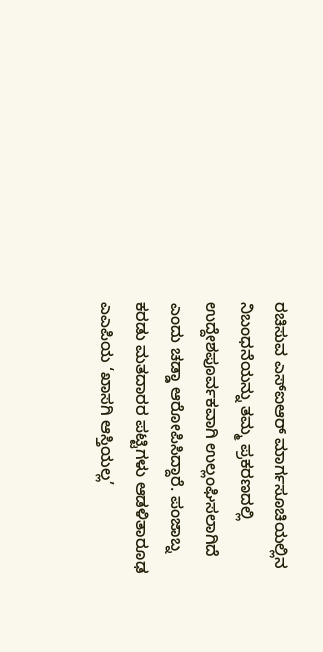ರಚಿಸುವ ಎಸ್ಐಆರ್ ಮಾರ್ಗಸೂಚಿಯಲ್ಲಿನ ನಿಬಂಧನೆಯನ್ನು ತಮ್ಮ ಪ್ರಕರಣದಲ್ಲಿ ಉದ್ದೇಶಪೂರ್ವಕವಾಗಿ ಉಲ್ಲಂಘಿಸಲಾಗಿದೆ ಎಂದು ಚಡ್ಡಾ ಆರೋಪಿಸಿದ್ದಾರೆ. ಪಂಜಾಬ್ನ ಕರಡು ಮತದಾರರ ಪಟ್ಟಿಗಳು ಆಡಳಿತಾರೂಢ ಎಎಪಿಯ ‘ಖಾಸಗಿ ಆಸ್ತಿಯಲ್ಲ’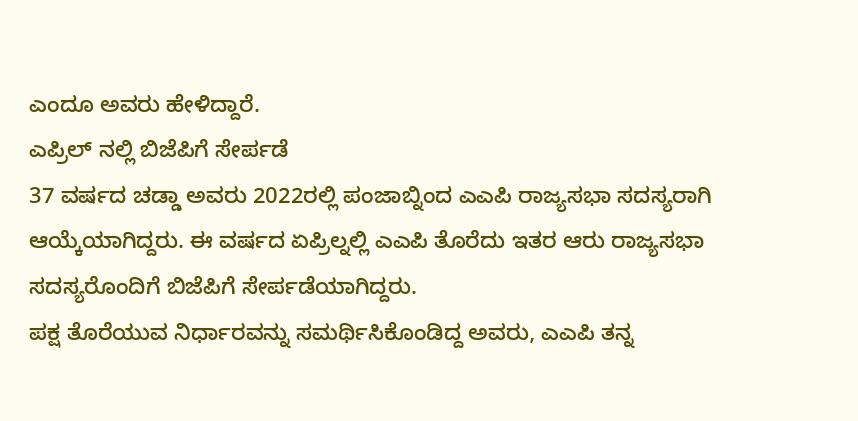ಎಂದೂ ಅವರು ಹೇಳಿದ್ದಾರೆ.
ಎಪ್ರಿಲ್ ನಲ್ಲಿ ಬಿಜೆಪಿಗೆ ಸೇರ್ಪಡೆ
37 ವರ್ಷದ ಚಡ್ಡಾ ಅವರು 2022ರಲ್ಲಿ ಪಂಜಾಬ್ನಿಂದ ಎಎಪಿ ರಾಜ್ಯಸಭಾ ಸದಸ್ಯರಾಗಿ ಆಯ್ಕೆಯಾಗಿದ್ದರು. ಈ ವರ್ಷದ ಏಪ್ರಿಲ್ನಲ್ಲಿ ಎಎಪಿ ತೊರೆದು ಇತರ ಆರು ರಾಜ್ಯಸಭಾ ಸದಸ್ಯರೊಂದಿಗೆ ಬಿಜೆಪಿಗೆ ಸೇರ್ಪಡೆಯಾಗಿದ್ದರು.
ಪಕ್ಷ ತೊರೆಯುವ ನಿರ್ಧಾರವನ್ನು ಸಮರ್ಥಿಸಿಕೊಂಡಿದ್ದ ಅವರು, ಎಎಪಿ ತನ್ನ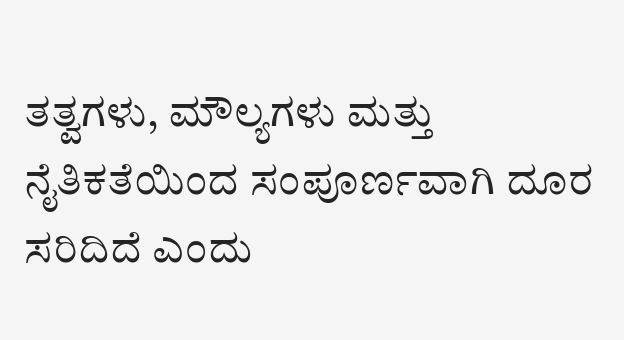ತತ್ವಗಳು, ಮೌಲ್ಯಗಳು ಮತ್ತು ನೈತಿಕತೆಯಿಂದ ಸಂಪೂರ್ಣವಾಗಿ ದೂರ ಸರಿದಿದೆ ಎಂದು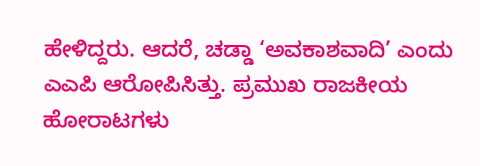ಹೇಳಿದ್ದರು. ಆದರೆ, ಚಡ್ಡಾ ‘ಅವಕಾಶವಾದಿ’ ಎಂದು ಎಎಪಿ ಆರೋಪಿಸಿತ್ತು. ಪ್ರಮುಖ ರಾಜಕೀಯ ಹೋರಾಟಗಳು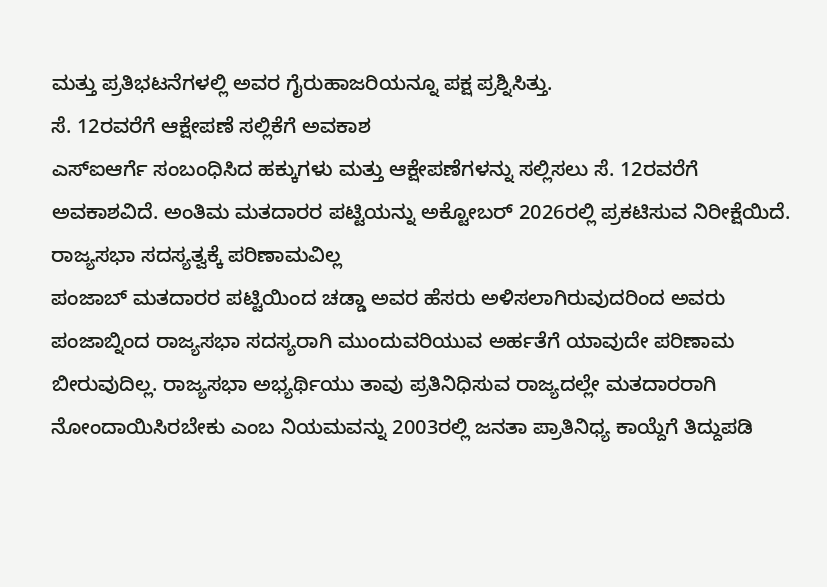ಮತ್ತು ಪ್ರತಿಭಟನೆಗಳಲ್ಲಿ ಅವರ ಗೈರುಹಾಜರಿಯನ್ನೂ ಪಕ್ಷ ಪ್ರಶ್ನಿಸಿತ್ತು.
ಸೆ. 12ರವರೆಗೆ ಆಕ್ಷೇಪಣೆ ಸಲ್ಲಿಕೆಗೆ ಅವಕಾಶ
ಎಸ್ಐಆರ್ಗೆ ಸಂಬಂಧಿಸಿದ ಹಕ್ಕುಗಳು ಮತ್ತು ಆಕ್ಷೇಪಣೆಗಳನ್ನು ಸಲ್ಲಿಸಲು ಸೆ. 12ರವರೆಗೆ ಅವಕಾಶವಿದೆ. ಅಂತಿಮ ಮತದಾರರ ಪಟ್ಟಿಯನ್ನು ಅಕ್ಟೋಬರ್ 2026ರಲ್ಲಿ ಪ್ರಕಟಿಸುವ ನಿರೀಕ್ಷೆಯಿದೆ.
ರಾಜ್ಯಸಭಾ ಸದಸ್ಯತ್ವಕ್ಕೆ ಪರಿಣಾಮವಿಲ್ಲ
ಪಂಜಾಬ್ ಮತದಾರರ ಪಟ್ಟಿಯಿಂದ ಚಡ್ಡಾ ಅವರ ಹೆಸರು ಅಳಿಸಲಾಗಿರುವುದರಿಂದ ಅವರು ಪಂಜಾಬ್ನಿಂದ ರಾಜ್ಯಸಭಾ ಸದಸ್ಯರಾಗಿ ಮುಂದುವರಿಯುವ ಅರ್ಹತೆಗೆ ಯಾವುದೇ ಪರಿಣಾಮ ಬೀರುವುದಿಲ್ಲ. ರಾಜ್ಯಸಭಾ ಅಭ್ಯರ್ಥಿಯು ತಾವು ಪ್ರತಿನಿಧಿಸುವ ರಾಜ್ಯದಲ್ಲೇ ಮತದಾರರಾಗಿ ನೋಂದಾಯಿಸಿರಬೇಕು ಎಂಬ ನಿಯಮವನ್ನು 2003ರಲ್ಲಿ ಜನತಾ ಪ್ರಾತಿನಿಧ್ಯ ಕಾಯ್ದೆಗೆ ತಿದ್ದುಪಡಿ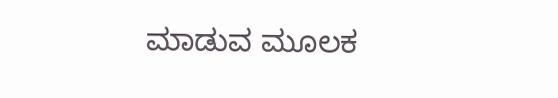ಮಾಡುವ ಮೂಲಕ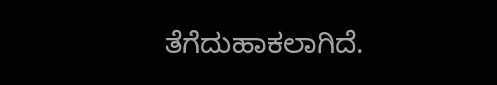ತೆಗೆದುಹಾಕಲಾಗಿದೆ.